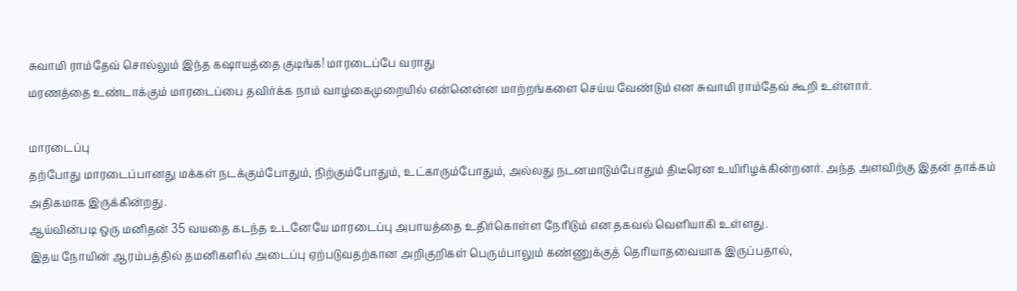சுவாமி ராம்தேவ் சொல்லும் இந்த கஷாயத்தை குடிங்க! மாரடைப்பே வராது
மரணத்தை உண்டாக்கும் மாரடைப்பை தவிர்க்க நாம் வாழ்கைமுறையில் என்னென்ன மாற்றங்களை செய்ய வேண்டும் என சுவாமி ராம்தேவ் கூறி உள்ளார்.

மாரடைப்பு
தற்போது மாரடைப்பானது மக்கள் நடக்கும்போதும், நிற்கும்போதும், உட்காரும்போதும், அல்லது நடனமாடும்போதும் திடீரென உயிரிழக்கின்றனர். அந்த அளவிற்கு இதன் தாக்கம் அதிகமாக இருக்கின்றது.
ஆய்வின்படி ஒரு மனிதன் 35 வயதை கடந்த உடனேயே மாரடைப்பு அபாயத்தை உதிர்கொள்ள நேரிடும் என தகவல் வெளியாகி உள்ளது.
இதய நோயின் ஆரம்பத்தில் தமனிகளில் அடைப்பு ஏற்படுவதற்கான அறிகுறிகள் பெரும்பாலும் கண்ணுக்குத் தெரியாதவையாக இருப்பதால்,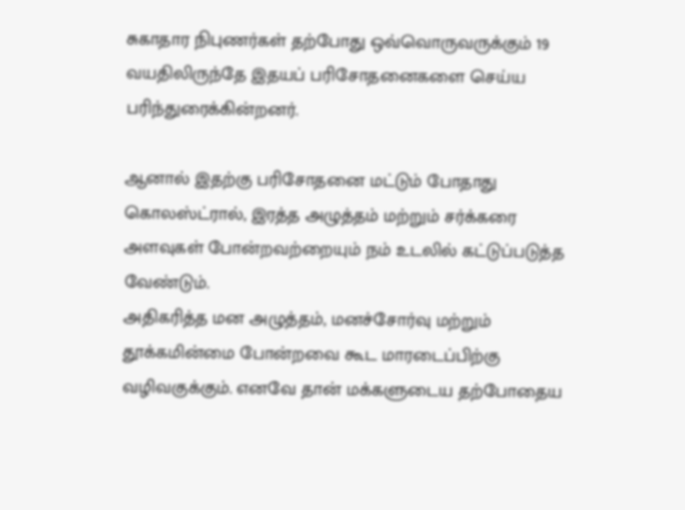சுகாதார நிபுணர்கள் தற்போது ஒவ்வொருவருக்கும் 19 வயதிலிருந்தே இதயப் பரிசோதனைகளை செய்ய பரிந்துரைக்கின்றனர்.

ஆனால் இதற்கு பரிசோதனை மட்டும் போதாது கொலஸ்ட்ரால், இரத்த அழுத்தம் மற்றும் சர்க்கரை அளவுகள் போன்றவற்றையும் நம் உடலில் கட்டுப்படுத்த வேண்டும்.
அதிகரித்த மன அழுத்தம், மனச்சோர்வு மற்றும் தூக்கமின்மை போன்றவை கூட மாரடைப்பிற்கு வழிவகுக்கும். எனவே தான் மக்களுடைய தற்போதைய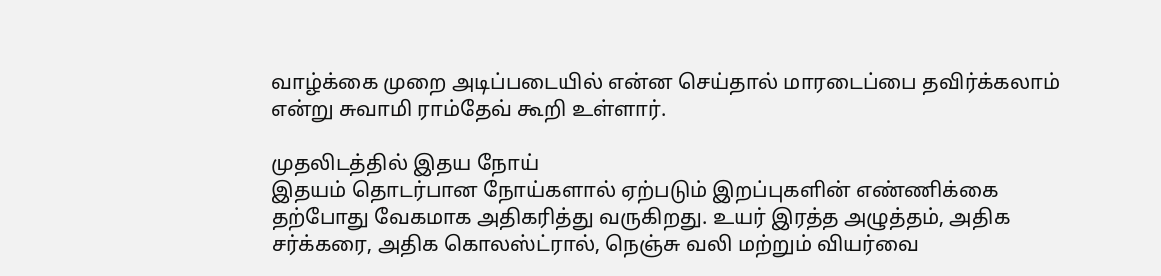வாழ்க்கை முறை அடிப்படையில் என்ன செய்தால் மாரடைப்பை தவிர்க்கலாம் என்று சுவாமி ராம்தேவ் கூறி உள்ளார்.

முதலிடத்தில் இதய நோய்
இதயம் தொடர்பான நோய்களால் ஏற்படும் இறப்புகளின் எண்ணிக்கை தற்போது வேகமாக அதிகரித்து வருகிறது. உயர் இரத்த அழுத்தம், அதிக சர்க்கரை, அதிக கொலஸ்ட்ரால், நெஞ்சு வலி மற்றும் வியர்வை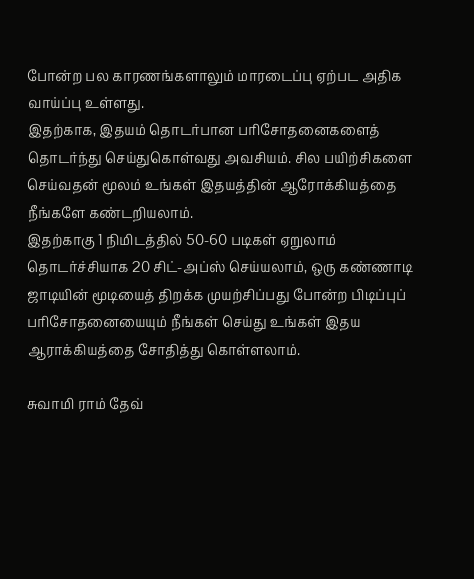போன்ற பல காரணங்களாலும் மாரடைப்பு ஏற்பட அதிக வாய்ப்பு உள்ளது.
இதற்காக, இதயம் தொடர்பான பரிசோதனைகளைத் தொடர்ந்து செய்துகொள்வது அவசியம். சில பயிற்சிகளை செய்வதன் மூலம் உங்கள் இதயத்தின் ஆரோக்கியத்தை நீங்களே கண்டறியலாம்.
இதற்காகு 1 நிமிடத்தில் 50-60 படிகள் ஏறுலாம் தொடர்ச்சியாக 20 சிட்-அப்ஸ் செய்யலாம், ஒரு கண்ணாடி ஜாடியின் மூடியைத் திறக்க முயற்சிப்பது போன்ற பிடிப்புப் பரிசோதனையையும் நீங்கள் செய்து உங்கள் இதய ஆராக்கியத்தை சோதித்து கொள்ளலாம்.

சுவாமி ராம் தேவ்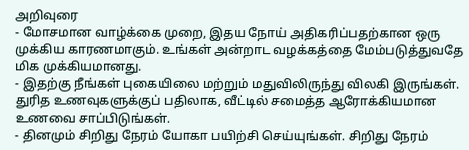அறிவுரை
- மோசமான வாழ்க்கை முறை, இதய நோய் அதிகரிப்பதற்கான ஒரு முக்கிய காரணமாகும். உங்கள் அன்றாட வழக்கத்தை மேம்படுத்துவதே மிக முக்கியமானது.
- இதற்கு நீங்கள் புகையிலை மற்றும் மதுவிலிருந்து விலகி இருங்கள். துரித உணவுகளுக்குப் பதிலாக, வீட்டில் சமைத்த ஆரோக்கியமான உணவை சாப்பிடுங்கள்.
- தினமும் சிறிது நேரம் யோகா பயிற்சி செய்யுங்கள். சிறிது நேரம்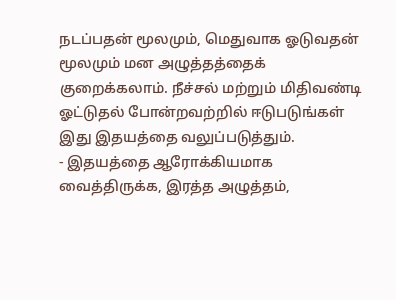நடப்பதன் மூலமும், மெதுவாக ஓடுவதன் மூலமும் மன அழுத்தத்தைக் குறைக்கலாம். நீச்சல் மற்றும் மிதிவண்டி ஓட்டுதல் போன்றவற்றில் ஈடுபடுங்கள் இது இதயத்தை வலுப்படுத்தும்.
- இதயத்தை ஆரோக்கியமாக வைத்திருக்க, இரத்த அழுத்தம்,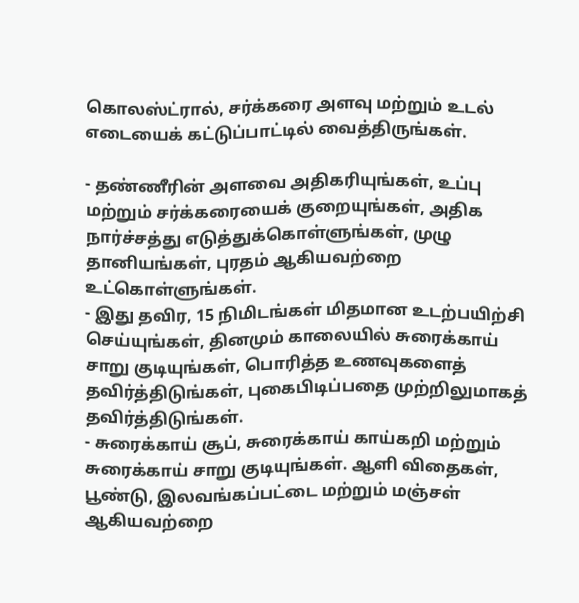கொலஸ்ட்ரால், சர்க்கரை அளவு மற்றும் உடல் எடையைக் கட்டுப்பாட்டில் வைத்திருங்கள்.

- தண்ணீரின் அளவை அதிகரியுங்கள், உப்பு மற்றும் சர்க்கரையைக் குறையுங்கள், அதிக நார்ச்சத்து எடுத்துக்கொள்ளுங்கள், முழு தானியங்கள், புரதம் ஆகியவற்றை உட்கொள்ளுங்கள்.
- இது தவிர, 15 நிமிடங்கள் மிதமான உடற்பயிற்சி செய்யுங்கள், தினமும் காலையில் சுரைக்காய் சாறு குடியுங்கள், பொரித்த உணவுகளைத் தவிர்த்திடுங்கள், புகைபிடிப்பதை முற்றிலுமாகத் தவிர்த்திடுங்கள்.
- சுரைக்காய் சூப், சுரைக்காய் காய்கறி மற்றும் சுரைக்காய் சாறு குடியுங்கள். ஆளி விதைகள், பூண்டு, இலவங்கப்பட்டை மற்றும் மஞ்சள் ஆகியவற்றை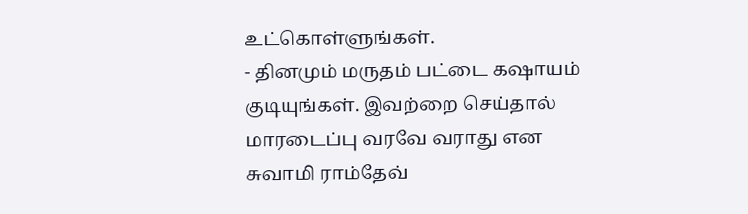உட்கொள்ளுங்கள்.
- தினமும் மருதம் பட்டை கஷாயம் குடியுங்கள். இவற்றை செய்தால் மாரடைப்பு வரவே வராது என சுவாமி ராம்தேவ்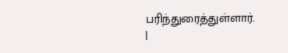பரிந்துரைத்துள்ளார்.
|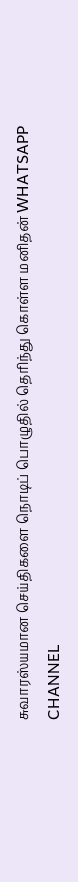சுவாரஸ்யமான செய்திகளை நொடிப் பொழுதில் தெரிந்து கொள்ள மனிதன் WHATSAPP CHANNEL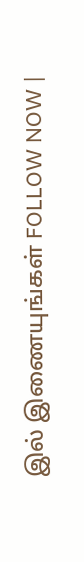இல் இணையுங்கள் FOLLOW NOW |